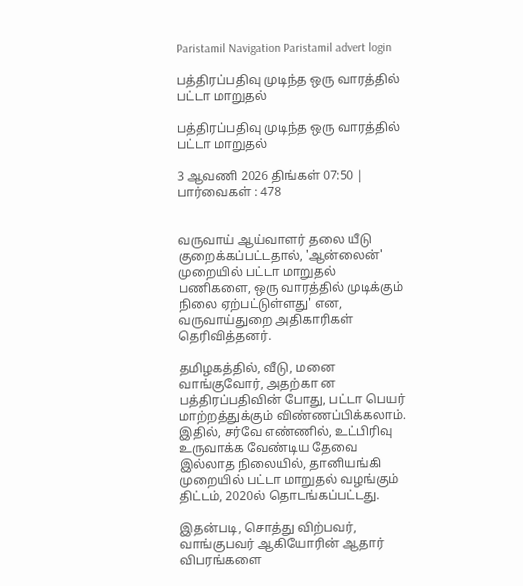Paristamil Navigation Paristamil advert login

பத்திரப்பதிவு முடிந்த ஒரு வாரத்தில் பட்டா மாறுதல்

பத்திரப்பதிவு முடிந்த ஒரு வாரத்தில் பட்டா மாறுதல்

3 ஆவணி 2026 திங்கள் 07:50 | பார்வைகள் : 478


வருவாய் ஆய்வாளர் தலை யீடு குறைக்கப்பட்டதால், 'ஆன்லைன்' முறையில் பட்டா மாறுதல் பணிகளை, ஒரு வாரத்தில் முடிக்கும் நிலை ஏற்பட்டுள்ளது' என, வருவாய்துறை அதிகாரிகள் தெரிவித்தனர்.

தமிழகத்தில், வீடு, மனை வாங்குவோர், அதற்கா ன பத்திரப்பதிவின் போது, பட்டா பெயர் மாற்றத்துக்கும் விண்ணப்பிக்கலாம். இதில், சர்வே எண்ணில், உட்பிரிவு உருவாக்க வேண்டிய தேவை இல்லாத நிலையில், தானியங்கி முறையில் பட்டா மாறுதல் வழங்கும் திட்டம், 2020ல் தொடங்கப்பட்டது.

இதன்படி, சொத்து விற்பவர், வாங்குபவர் ஆகியோரின் ஆதார் விபரங்களை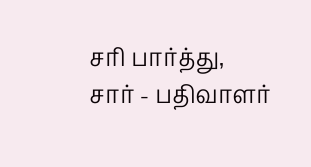சரி பார்த்து, சார் - பதிவாளர்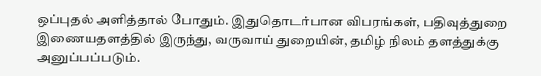ஒப்புதல் அளித்தால் போதும். இதுதொடர்பான விபரங்கள், பதிவுத்துறை இணையதளத்தில் இருந்து, வருவாய் துறையின், தமிழ் நிலம் தளத்துக்கு அனுப்பப்படும்.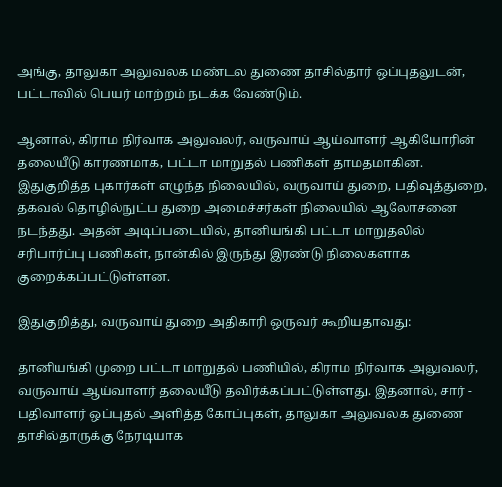அங்கு, தாலுகா அலுவலக மண்டல துணை தாசில்தார் ஒப்புதலுடன், பட்டாவில் பெயர் மாற்றம் நடக்க வேண்டும்.

ஆனால், கிராம நிர்வாக அலுவலர், வருவாய் ஆய்வாளர் ஆகியோரின் தலையீடு காரணமாக, பட்டா மாறுதல் பணிகள் தாமதமாகின. இதுகுறித்த புகார்கள் எழுந்த நிலையில், வருவாய் துறை, பதிவுத்துறை, தகவல் தொழில்நுட்ப துறை அமைச்சர்கள் நிலையில் ஆலோசனை நடந்தது. அதன் அடிப்படையில், தானியங்கி பட்டா மாறுதலில் சரிபார்ப்பு பணிகள், நான்கில் இருந்து இரண்டு நிலைகளாக குறைக்கப்பட்டுள்ளன.

இதுகுறித்து, வருவாய் துறை அதிகாரி ஒருவர் கூறியதாவது:

தானியங்கி முறை பட்டா மாறுதல் பணியில், கிராம நிர்வாக அலுவலர், வருவாய் ஆய்வாளர் தலையீடு தவிர்க்கப்பட்டுள்ளது. இதனால், சார் - பதிவாளர் ஒப்புதல் அளித்த கோப்புகள், தாலுகா அலுவலக துணை தாசில்தாருக்கு நேரடியாக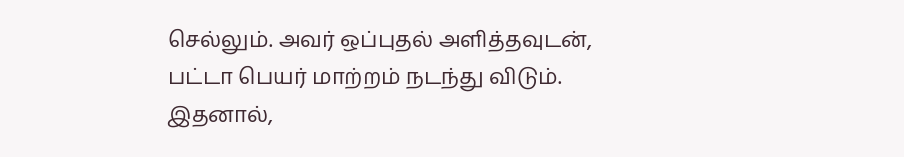செல்லும். அவர் ஒப்புதல் அளித்தவுடன், பட்டா பெயர் மாற்றம் நடந்து விடும். இதனால்,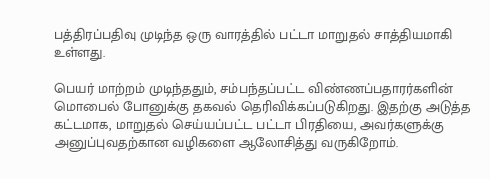பத்திரப்பதிவு முடிந்த ஒரு வாரத்தில் பட்டா மாறுதல் சாத்தியமாகி உள்ளது.

பெயர் மாற்றம் முடிந்ததும், சம்பந்தப்பட்ட விண்ணப்பதாரர்களின் மொபைல் போனுக்கு தகவல் தெரிவிக்கப்படுகிறது. இதற்கு அடுத்த கட்டமாக, மாறுதல் செய்யப்பட்ட பட்டா பிரதியை, அவர்களுக்கு அனுப்புவதற்கான வழிகளை ஆலோசித்து வருகிறோம்.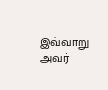இவ்வாறு அவர்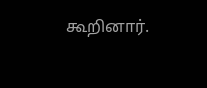கூறினார்.